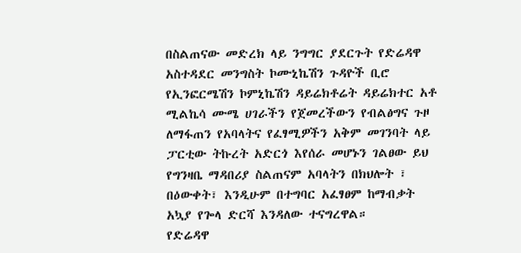በስልጠናው መድረክ ላይ ንግግር ያደርጉት የድሬዳዋ አስተዳደር መንግስት ኮሙኒኬሽን ጉዳዮች ቢሮ የኢንፎርሜሽን ኮምኒኬሽን ዳይሬክቶሬት ዳይሬክተር አቶ ሚልኬሳ ሙሜ ሀገራችን የጀመረችውን የብልፅግና ጉዞ ለማፋጠን የአባላትና የፈፃሚዎችን አቅም መገንባት ላይ ፓርቲው ትኩረት አድርጎ እየሰራ መሆኑን ገልፀው ይህ የግንዛቤ ማዳበሪያ ስልጠናም አባላትን በክህሎት ፣ በዕውቀት፣ እንዲሁም በተግባር አፈፃፀም ከማብቃት አኳያ የጐላ ድርሻ እንዳለው ተናግረዋል።
የድሬዳዋ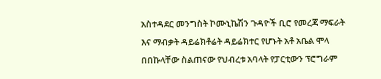አስተዳደር መንግስት ኮሙኒኬሽን ጉዳዮች ቢሮ የመረጃ ማፍራት እና ማብቃት ዳይሬክቶሬት ዳይሬክተር የሆኑት አቶ አቤል ሞላ በበኩላቸው ስልጠናው የህብረቱ አባላት የፓርቲውን ፕሮግራም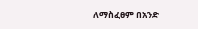ለማስፈፀም በአንድ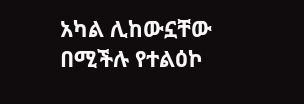አካል ሊከውኗቸው በሚችሉ የተልዕኮ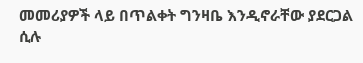መመሪያዎች ላይ በጥልቀት ግንዛቤ እንዲኖራቸው ያደርጋል ሲሉ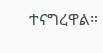ተናግረዋል።